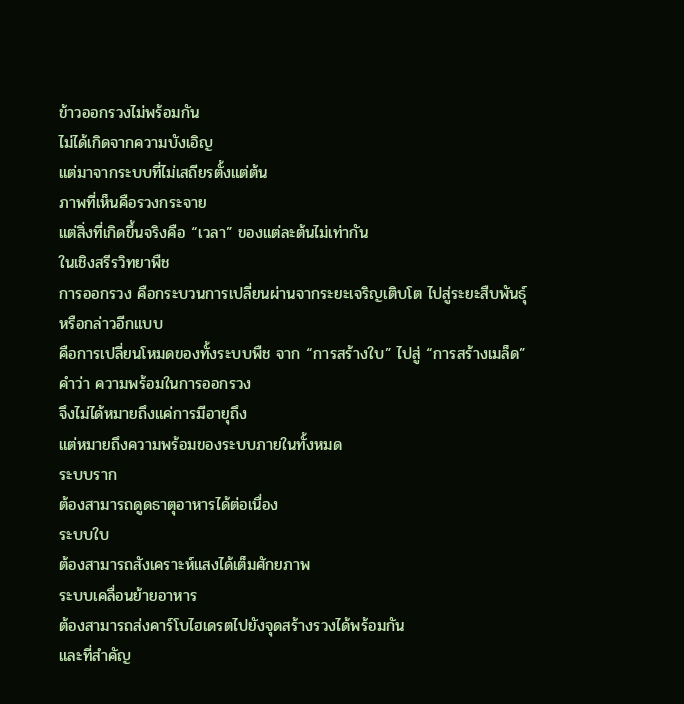ข้าวออกรวงไม่พร้อมกัน
ไม่ได้เกิดจากความบังเอิญ
แต่มาจากระบบที่ไม่เสถียรตั้งแต่ต้น
ภาพที่เห็นคือรวงกระจาย
แต่สิ่งที่เกิดขึ้นจริงคือ “เวลา” ของแต่ละต้นไม่เท่ากัน
ในเชิงสรีรวิทยาพืช
การออกรวง คือกระบวนการเปลี่ยนผ่านจากระยะเจริญเติบโต ไปสู่ระยะสืบพันธุ์
หรือกล่าวอีกแบบ
คือการเปลี่ยนโหมดของทั้งระบบพืช จาก “การสร้างใบ” ไปสู่ “การสร้างเมล็ด”
คำว่า ความพร้อมในการออกรวง
จึงไม่ได้หมายถึงแค่การมีอายุถึง
แต่หมายถึงความพร้อมของระบบภายในทั้งหมด
ระบบราก
ต้องสามารถดูดธาตุอาหารได้ต่อเนื่อง
ระบบใบ
ต้องสามารถสังเคราะห์แสงได้เต็มศักยภาพ
ระบบเคลื่อนย้ายอาหาร
ต้องสามารถส่งคาร์โบไฮเดรตไปยังจุดสร้างรวงได้พร้อมกัน
และที่สำคัญ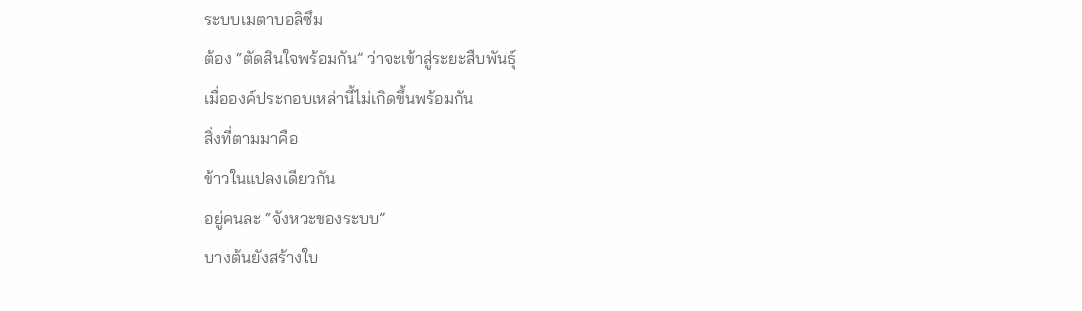ระบบเมตาบอลิซึม
ต้อง “ตัดสินใจพร้อมกัน” ว่าจะเข้าสู่ระยะสืบพันธุ์
เมื่อองค์ประกอบเหล่านี้ไม่เกิดขึ้นพร้อมกัน
สิ่งที่ตามมาคือ
ข้าวในแปลงเดียวกัน
อยู่คนละ “จังหวะของระบบ”
บางต้นยังสร้างใบ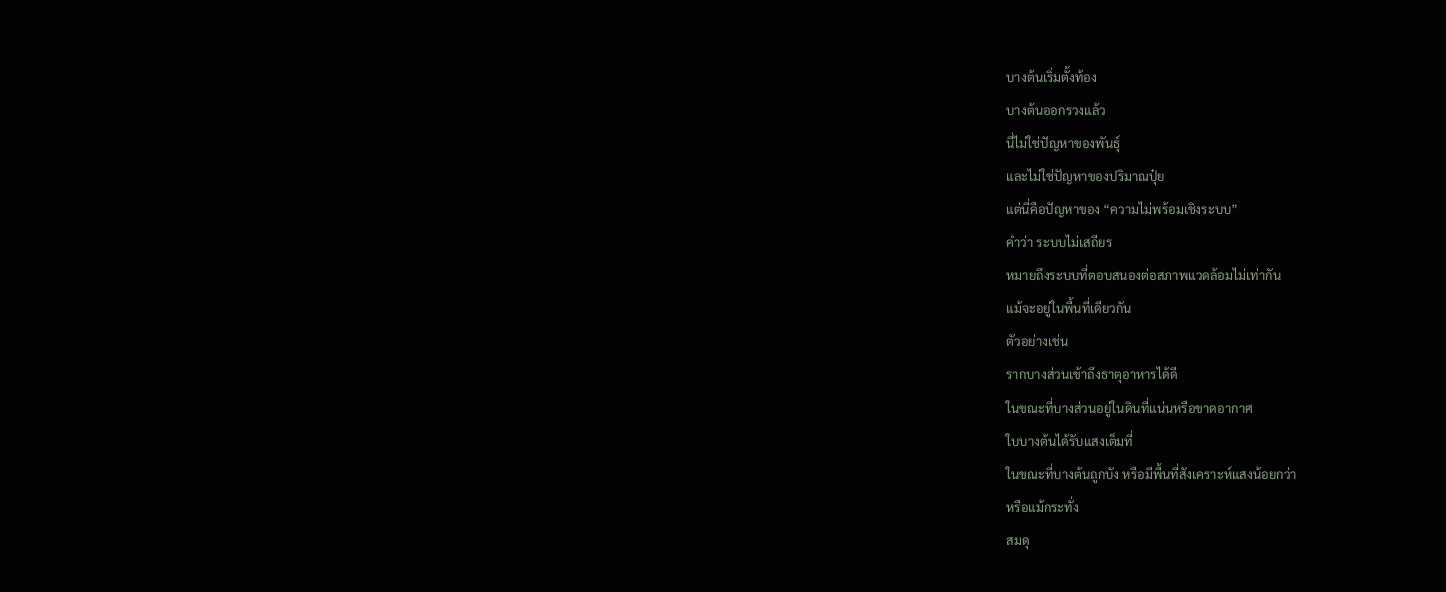บางต้นเริ่มตั้งท้อง
บางต้นออกรวงแล้ว
นี่ไม่ใช่ปัญหาของพันธุ์
และไม่ใช่ปัญหาของปริมาณปุ๋ย
แต่นี่คือปัญหาของ “ความไม่พร้อมเชิงระบบ”
คำว่า ระบบไม่เสถียร
หมายถึงระบบที่ตอบสนองต่อสภาพแวดล้อมไม่เท่ากัน
แม้จะอยู่ในพื้นที่เดียวกัน
ตัวอย่างเช่น
รากบางส่วนเข้าถึงธาตุอาหารได้ดี
ในขณะที่บางส่วนอยู่ในดินที่แน่นหรือขาดอากาศ
ใบบางต้นได้รับแสงเต็มที่
ในขณะที่บางต้นถูกบัง หรือมีพื้นที่สังเคราะห์แสงน้อยกว่า
หรือแม้กระทั่ง
สมดุ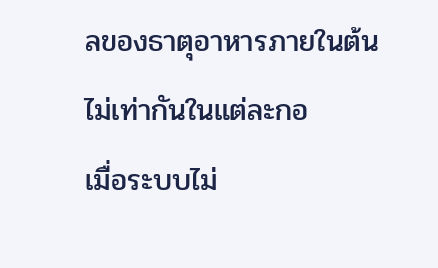ลของธาตุอาหารภายในต้น
ไม่เท่ากันในแต่ละกอ
เมื่อระบบไม่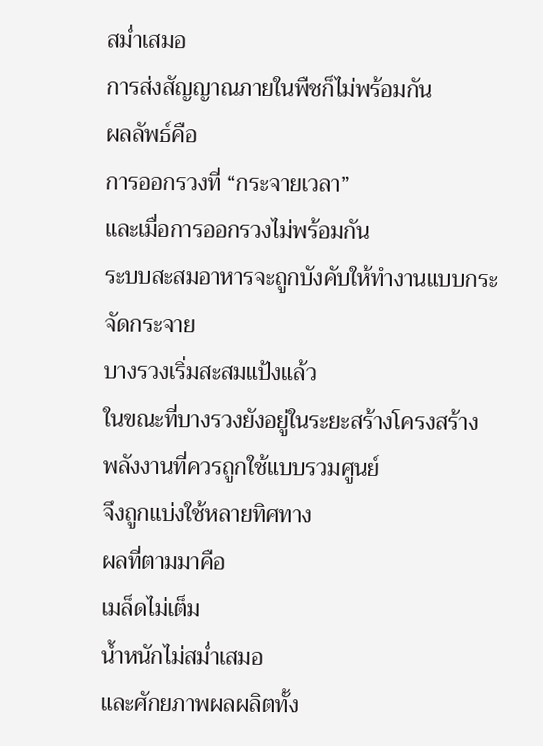สม่ำเสมอ
การส่งสัญญาณภายในพืชก็ไม่พร้อมกัน
ผลลัพธ์คือ
การออกรวงที่ “กระจายเวลา”
และเมื่อการออกรวงไม่พร้อมกัน
ระบบสะสมอาหารจะถูกบังคับให้ทำงานแบบกระจัดกระจาย
บางรวงเริ่มสะสมแป้งแล้ว
ในขณะที่บางรวงยังอยู่ในระยะสร้างโครงสร้าง
พลังงานที่ควรถูกใช้แบบรวมศูนย์
จึงถูกแบ่งใช้หลายทิศทาง
ผลที่ตามมาคือ
เมล็ดไม่เต็ม
น้ำหนักไม่สม่ำเสมอ
และศักยภาพผลผลิตทั้ง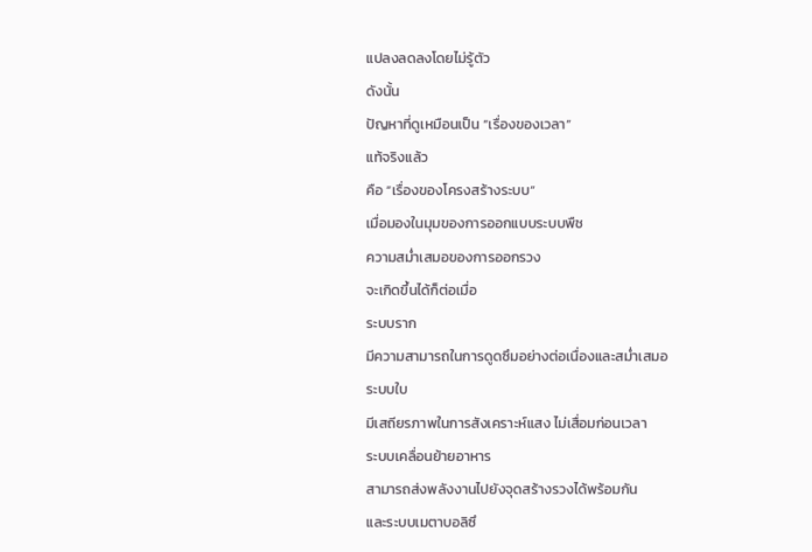แปลงลดลงโดยไม่รู้ตัว
ดังนั้น
ปัญหาที่ดูเหมือนเป็น “เรื่องของเวลา”
แท้จริงแล้ว
คือ “เรื่องของโครงสร้างระบบ”
เมื่อมองในมุมของการออกแบบระบบพืช
ความสม่ำเสมอของการออกรวง
จะเกิดขึ้นได้ก็ต่อเมื่อ
ระบบราก
มีความสามารถในการดูดซึมอย่างต่อเนื่องและสม่ำเสมอ
ระบบใบ
มีเสถียรภาพในการสังเคราะห์แสง ไม่เสื่อมก่อนเวลา
ระบบเคลื่อนย้ายอาหาร
สามารถส่งพลังงานไปยังจุดสร้างรวงได้พร้อมกัน
และระบบเมตาบอลิซึ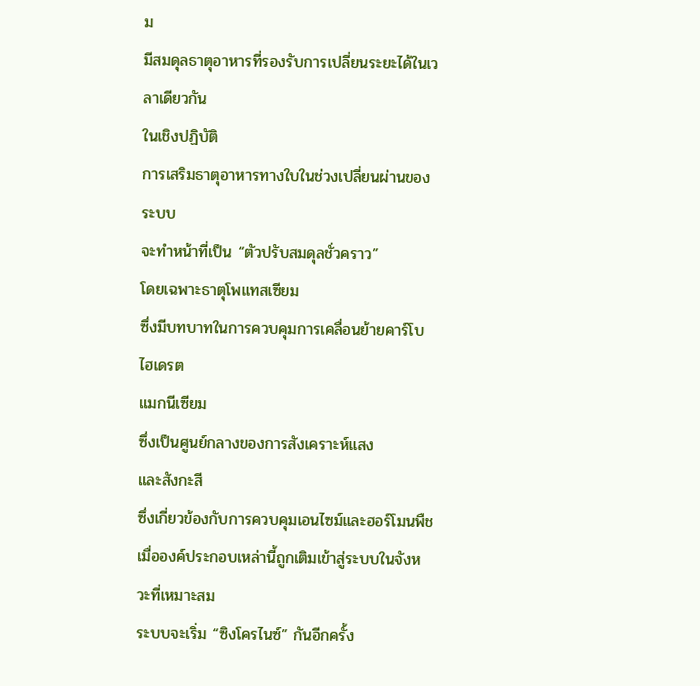ม
มีสมดุลธาตุอาหารที่รองรับการเปลี่ยนระยะได้ในเวลาเดียวกัน
ในเชิงปฏิบัติ
การเสริมธาตุอาหารทางใบในช่วงเปลี่ยนผ่านของระบบ
จะทำหน้าที่เป็น “ตัวปรับสมดุลชั่วคราว”
โดยเฉพาะธาตุโพแทสเซียม
ซึ่งมีบทบาทในการควบคุมการเคลื่อนย้ายคาร์โบไฮเดรต
แมกนีเซียม
ซึ่งเป็นศูนย์กลางของการสังเคราะห์แสง
และสังกะสี
ซึ่งเกี่ยวข้องกับการควบคุมเอนไซม์และฮอร์โมนพืช
เมื่อองค์ประกอบเหล่านี้ถูกเติมเข้าสู่ระบบในจังหวะที่เหมาะสม
ระบบจะเริ่ม “ซิงโครไนซ์” กันอีกครั้ง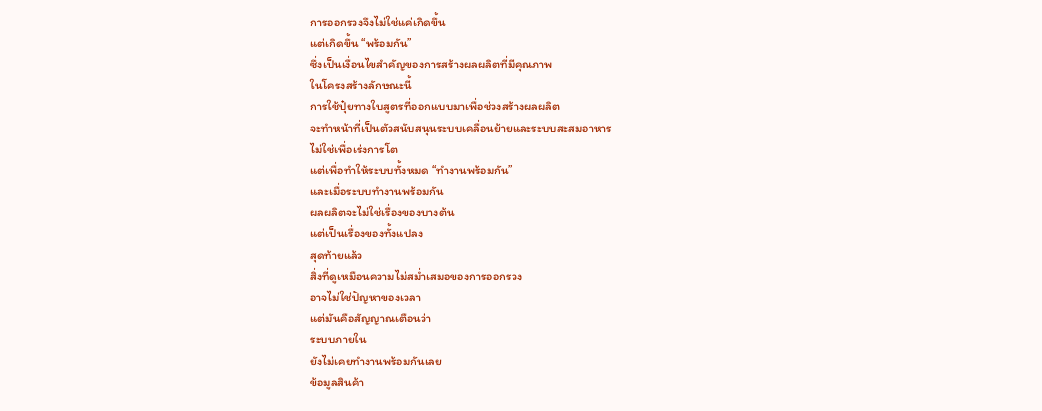การออกรวงจึงไม่ใช่แค่เกิดขึ้น
แต่เกิดขึ้น “พร้อมกัน”
ซึ่งเป็นเงื่อนไขสำคัญของการสร้างผลผลิตที่มีคุณภาพ
ในโครงสร้างลักษณะนี้
การใช้ปุ๋ยทางใบสูตรที่ออกแบบมาเพื่อช่วงสร้างผลผลิต
จะทำหน้าที่เป็นตัวสนับสนุนระบบเคลื่อนย้ายและระบบสะสมอาหาร
ไม่ใช่เพื่อเร่งการโต
แต่เพื่อทำให้ระบบทั้งหมด “ทำงานพร้อมกัน”
และเมื่อระบบทำงานพร้อมกัน
ผลผลิตจะไม่ใช่เรื่องของบางต้น
แต่เป็นเรื่องของทั้งแปลง
สุดท้ายแล้ว
สิ่งที่ดูเหมือนความไม่สม่ำเสมอของการออกรวง
อาจไม่ใช่ปัญหาของเวลา
แต่มันคือสัญญาณเตือนว่า
ระบบภายใน
ยังไม่เคยทำงานพร้อมกันเลย
ข้อมูลสินค้า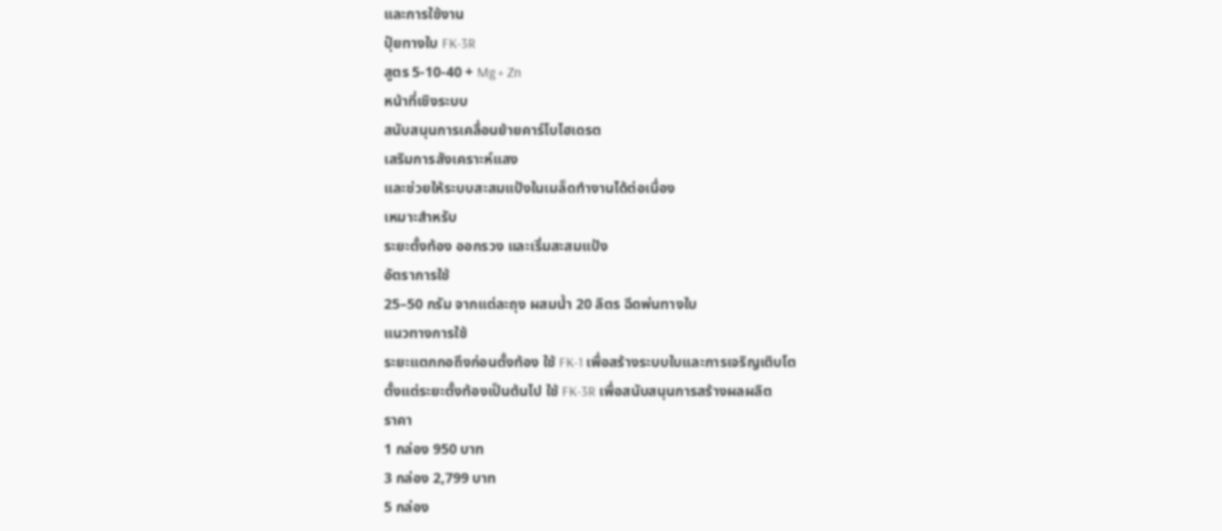และการใช้งาน
ปุ๋ยทางใบ FK-3R
สูตร 5-10-40 + Mg + Zn
หน้าที่เชิงระบบ
สนับสนุนการเคลื่อนย้ายคาร์โบไฮเดรต
เสริมการสังเคราะห์แสง
และช่วยให้ระบบสะสมแป้งในเมล็ดทำงานได้ต่อเนื่อง
เหมาะสำหรับ
ระยะตั้งท้อง ออกรวง และเริ่มสะสมแป้ง
อัตราการใช้
25–50 กรัม จากแต่ละถุง ผสมน้ำ 20 ลิตร ฉีดพ่นทางใบ
แนวทางการใช้
ระยะแตกกอถึงก่อนตั้งท้อง ใช้ FK-1 เพื่อสร้างระบบใบและการเจริญเติบโต
ตั้งแต่ระยะตั้งท้องเป็นต้นไป ใช้ FK-3R เพื่อสนับสนุนการสร้างผลผลิต
ราคา
1 กล่อง 950 บาท
3 กล่อง 2,799 บาท
5 กล่อง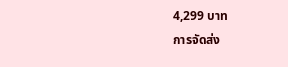4,299 บาท
การจัดส่ง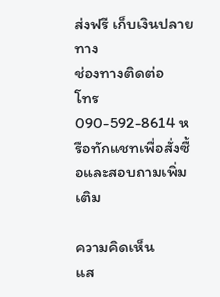ส่งฟรี เก็บเงินปลายทาง
ช่องทางติดต่อ
โทร 090-592-8614 หรือทักแชทเพื่อสั่งซื้อและสอบถามเพิ่มเติม

ความคิดเห็น
แส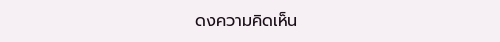ดงความคิดเห็น